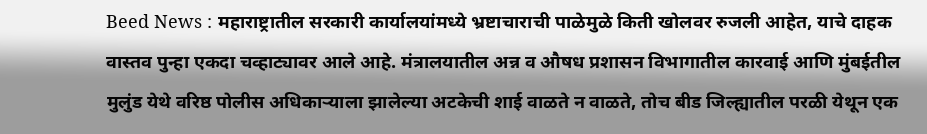Beed News : महाराष्ट्रातील सरकारी कार्यालयांमध्ये भ्रष्टाचाराची पाळेमुळे किती खोलवर रुजली आहेत, याचे दाहक वास्तव पुन्हा एकदा चव्हाट्यावर आले आहे. मंत्रालयातील अन्न व औषध प्रशासन विभागातील कारवाई आणि मुंबईतील मुलुंड येथे वरिष्ठ पोलीस अधिकाऱ्याला झालेल्या अटकेची शाई वाळते न वाळते, तोच बीड जिल्ह्यातील परळी येथून एक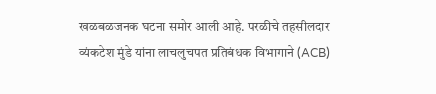खळबळजनक घटना समोर आली आहे. परळीचे तहसीलदार व्यंकटेश मुंडे यांना लाचलुचपत प्रतिबंधक विभागाने (ACB)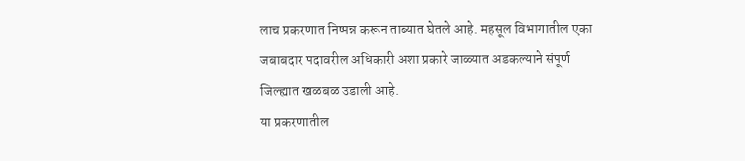लाच प्रकरणात निष्पन्न करून ताब्यात घेतले आहे. महसूल विभागातील एका जबाबदार पदावरील अधिकारी अशा प्रकारे जाळ्यात अडकल्याने संपूर्ण जिल्ह्यात खळबळ उडाली आहे.
या प्रकरणातील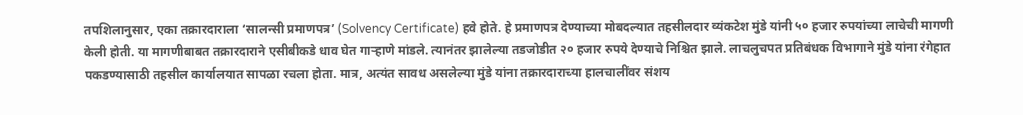तपशिलानुसार, एका तक्रारदाराला ‘सालन्सी प्रमाणपत्र’ (Solvency Certificate) हवे होते. हे प्रमाणपत्र देण्याच्या मोबदल्यात तहसीलदार व्यंकटेश मुंडे यांनी ५० हजार रुपयांच्या लाचेची मागणी केली होती. या मागणीबाबत तक्रारदाराने एसीबीकडे धाव घेत गाऱ्हाणे मांडले. त्यानंतर झालेल्या तडजोडीत २० हजार रुपये देण्याचे निश्चित झाले. लाचलुचपत प्रतिबंधक विभागाने मुंडे यांना रंगेहात पकडण्यासाठी तहसील कार्यालयात सापळा रचला होता. मात्र, अत्यंत सावध असलेल्या मुंडे यांना तक्रारदाराच्या हालचालींवर संशय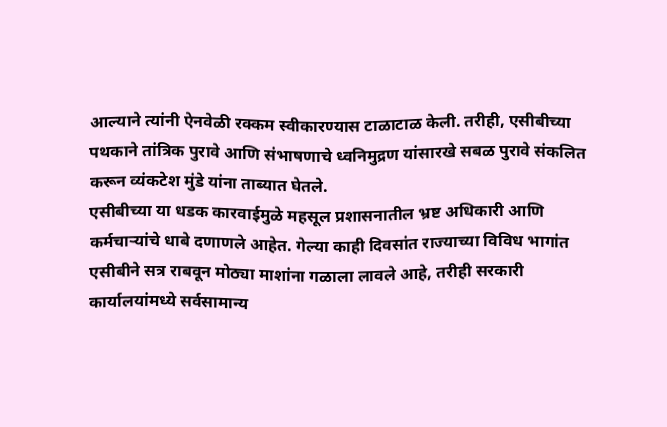आल्याने त्यांनी ऐनवेळी रक्कम स्वीकारण्यास टाळाटाळ केली. तरीही, एसीबीच्या पथकाने तांत्रिक पुरावे आणि संभाषणाचे ध्वनिमुद्रण यांसारखे सबळ पुरावे संकलित करून व्यंकटेश मुंडे यांना ताब्यात घेतले.
एसीबीच्या या धडक कारवाईमुळे महसूल प्रशासनातील भ्रष्ट अधिकारी आणि कर्मचाऱ्यांचे धाबे दणाणले आहेत. गेल्या काही दिवसांत राज्याच्या विविध भागांत एसीबीने सत्र राबवून मोठ्या माशांना गळाला लावले आहे, तरीही सरकारी कार्यालयांमध्ये सर्वसामान्य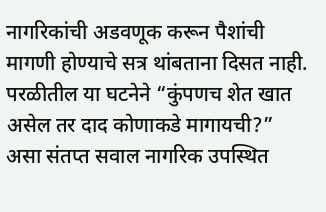नागरिकांची अडवणूक करून पैशांची मागणी होण्याचे सत्र थांबताना दिसत नाही. परळीतील या घटनेने “कुंपणच शेत खात असेल तर दाद कोणाकडे मागायची?” असा संतप्त सवाल नागरिक उपस्थित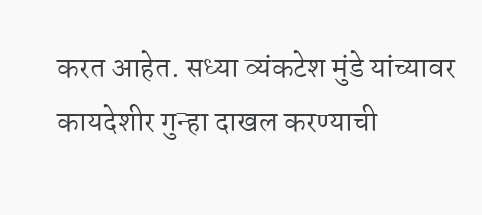करत आहेत. सध्या व्यंकटेश मुंडे यांच्यावर कायदेशीर गुन्हा दाखल करण्याची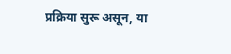प्रक्रिया सुरू असून, या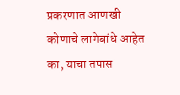प्रकरणात आणखी कोणाचे लागेबांधे आहेत का, याचा तपास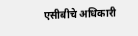एसीबीचे अधिकारी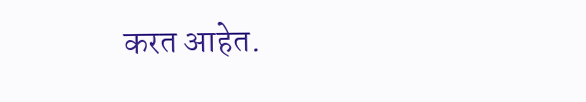करत आहेत.